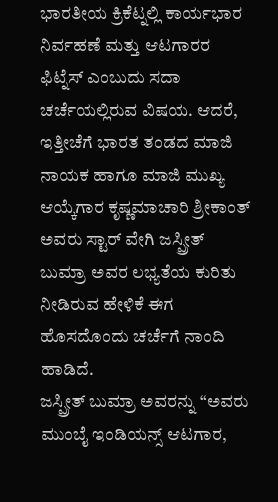ಭಾರತೀಯ ಕ್ರಿಕೆಟ್ನಲ್ಲಿ ಕಾರ್ಯಭಾರ ನಿರ್ವಹಣೆ ಮತ್ತು ಆಟಗಾರರ ಫಿಟ್ನೆಸ್ ಎಂಬುದು ಸದಾ ಚರ್ಚೆಯಲ್ಲಿರುವ ವಿಷಯ. ಆದರೆ, ಇತ್ತೀಚೆಗೆ ಭಾರತ ತಂಡದ ಮಾಜಿ ನಾಯಕ ಹಾಗೂ ಮಾಜಿ ಮುಖ್ಯ ಆಯ್ಕೆಗಾರ ಕೃಷ್ಣಮಾಚಾರಿ ಶ್ರೀಕಾಂತ್ ಅವರು ಸ್ಟಾರ್ ವೇಗಿ ಜಸ್ಪ್ರೀತ್ ಬುಮ್ರಾ ಅವರ ಲಭ್ಯತೆಯ ಕುರಿತು ನೀಡಿರುವ ಹೇಳಿಕೆ ಈಗ ಹೊಸದೊಂದು ಚರ್ಚೆಗೆ ನಾಂದಿ ಹಾಡಿದೆ.
ಜಸ್ಪ್ರೀತ್ ಬುಮ್ರಾ ಅವರನ್ನು “ಅವರು ಮುಂಬೈ ಇಂಡಿಯನ್ಸ್ ಆಟಗಾರ,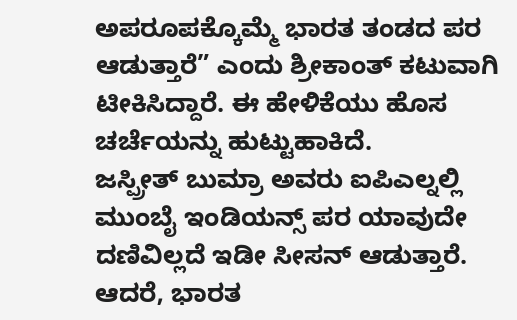ಅಪರೂಪಕ್ಕೊಮ್ಮೆ ಭಾರತ ತಂಡದ ಪರ ಆಡುತ್ತಾರೆ” ಎಂದು ಶ್ರೀಕಾಂತ್ ಕಟುವಾಗಿ ಟೀಕಿಸಿದ್ದಾರೆ. ಈ ಹೇಳಿಕೆಯು ಹೊಸ ಚರ್ಚೆಯನ್ನು ಹುಟ್ಟುಹಾಕಿದೆ.
ಜಸ್ಪ್ರೀತ್ ಬುಮ್ರಾ ಅವರು ಐಪಿಎಲ್ನಲ್ಲಿ ಮುಂಬೈ ಇಂಡಿಯನ್ಸ್ ಪರ ಯಾವುದೇ ದಣಿವಿಲ್ಲದೆ ಇಡೀ ಸೀಸನ್ ಆಡುತ್ತಾರೆ. ಆದರೆ, ಭಾರತ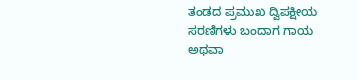ತಂಡದ ಪ್ರಮುಖ ದ್ವಿಪಕ್ಷೀಯ ಸರಣಿಗಳು ಬಂದಾಗ ಗಾಯ ಅಥವಾ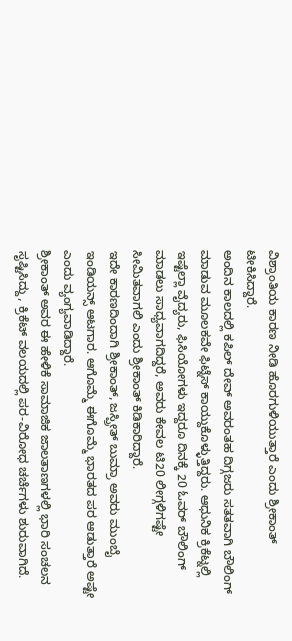ವಿಶ್ರಾಂತಿಯ ಕಾರಣ ನೀಡಿ ಹೊರಗುಳಿಯುತ್ತಾರೆ ಎಂದು ಶ್ರೀಕಾಂತ್ ಟೀಕಿಸಿದ್ದಾರೆ.
ಅಂದಿನ ಕಾಲದಲ್ಲಿ ಕಪಿಲ್ ದೇವ್ ಅವರಂತಹ ದಿಗ್ಗಜರು ಸತತವಾಗಿ ಬೌಲಿಂಗ್ ಮಾಡುವ ಮೂಲಕವೇ ಫಿಟ್ನೆಸ್ ಕಾಯ್ದುಕೊಳ್ಳುತ್ತಿದ್ದರು. ಆಧುನಿಕ ಕ್ರಿಕೆಟ್ನಲ್ಲಿ ಇಷ್ಟೆಲ್ಲಾ ವೈದ್ಯರು, ಫಿಸಿಯೋಗಳು ಇದ್ದರೂ ದಿನಕ್ಕೆ 20 ಓವರ್ ಬೌಲಿಂಗ್ ಮಾಡಲು ಸಾಧ್ಯವಾಗದಿದ್ದರೆ, ಅವರು ಕೇವಲ ಟಿ20 ಲೀಗ್ಗಳಿಗಷ್ಟೇ ಸೀಮಿತವಾಗಲಿ ಎಂದು ಶ್ರೀಕಾಂತ್ ಕಿಡಿಕಾರಿದ್ದಾರೆ.
ಇದೇ ಕಾರಣದಿಂದಾಗಿ ಶ್ರೀಕಾಂತ್, ಜಸ್ಪ್ರೀತ್ ಬುಮ್ರಾ ಅವರು ಮುಂಬೈ ಇಂಡಿಯನ್ಸ್ ಆಟಗಾರ. ಆಗೊಮ್ಮೆ ಈಗೊಮ್ಮೆ ಭಾರತದ ಪರ ಆಡುತ್ತಾರೆ ಅಷ್ಟೇ ಎಂದು ವ್ಯಂಗ್ಯವಾಡಿದ್ದಾರೆ.
ಶ್ರೀಕಾಂತ್ ಅವರ ಈ ಹೇಳಿಕೆ ಸಾಮಾಜಿಕ ಜಾಲತಾಣಗಳಲ್ಲಿ ಭಾರಿ ಸಂಚಲನ ಸೃಷ್ಟಿಸಿದ್ದು, ಕ್ರಿಕೆಟ್ ವಲಯದಲ್ಲಿ ಪರ-ವಿರೋಧ ಚರ್ಚೆಗಳು ಶುರುವಾಗಿದೆ.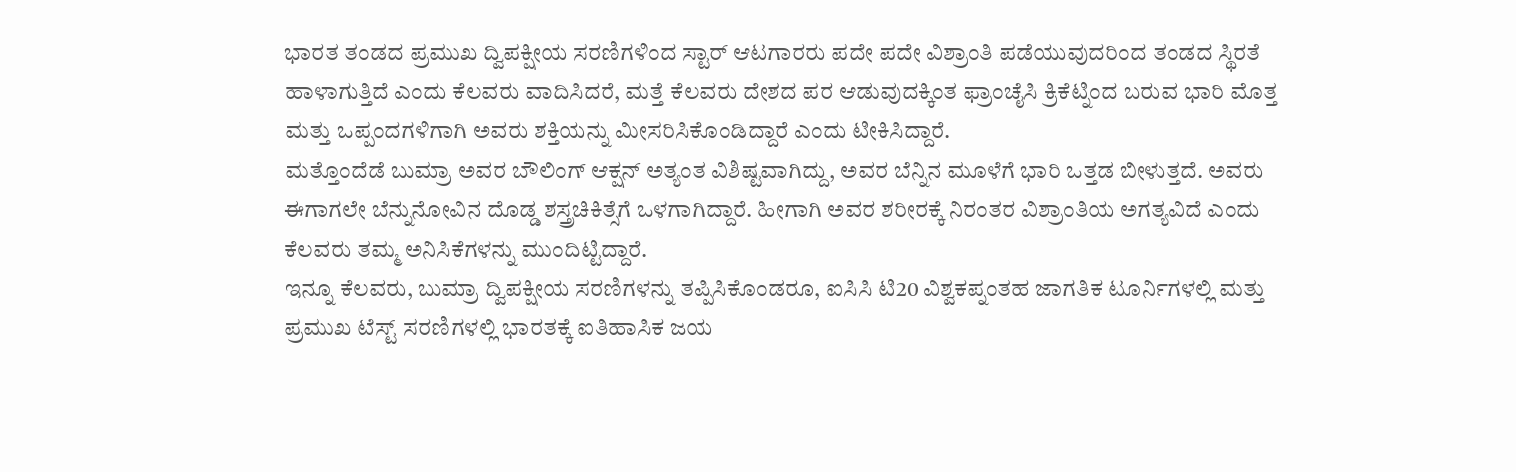ಭಾರತ ತಂಡದ ಪ್ರಮುಖ ದ್ವಿಪಕ್ಷೀಯ ಸರಣಿಗಳಿಂದ ಸ್ಟಾರ್ ಆಟಗಾರರು ಪದೇ ಪದೇ ವಿಶ್ರಾಂತಿ ಪಡೆಯುವುದರಿಂದ ತಂಡದ ಸ್ಥಿರತೆ ಹಾಳಾಗುತ್ತಿದೆ ಎಂದು ಕೆಲವರು ವಾದಿಸಿದರೆ, ಮತ್ತೆ ಕೆಲವರು ದೇಶದ ಪರ ಆಡುವುದಕ್ಕಿಂತ ಫ್ರಾಂಚೈಸಿ ಕ್ರಿಕೆಟ್ನಿಂದ ಬರುವ ಭಾರಿ ಮೊತ್ತ ಮತ್ತು ಒಪ್ಪಂದಗಳಿಗಾಗಿ ಅವರು ಶಕ್ತಿಯನ್ನು ಮೀಸರಿಸಿಕೊಂಡಿದ್ದಾರೆ ಎಂದು ಟೀಕಿಸಿದ್ದಾರೆ.
ಮತ್ತೊಂದೆಡೆ ಬುಮ್ರಾ ಅವರ ಬೌಲಿಂಗ್ ಆಕ್ಷನ್ ಅತ್ಯಂತ ವಿಶಿಷ್ಟವಾಗಿದ್ದು, ಅವರ ಬೆನ್ನಿನ ಮೂಳೆಗೆ ಭಾರಿ ಒತ್ತಡ ಬೀಳುತ್ತದೆ. ಅವರು ಈಗಾಗಲೇ ಬೆನ್ನುನೋವಿನ ದೊಡ್ಡ ಶಸ್ತ್ರಚಿಕಿತ್ಸೆಗೆ ಒಳಗಾಗಿದ್ದಾರೆ. ಹೀಗಾಗಿ ಅವರ ಶರೀರಕ್ಕೆ ನಿರಂತರ ವಿಶ್ರಾಂತಿಯ ಅಗತ್ಯವಿದೆ ಎಂದು ಕೆಲವರು ತಮ್ಮ ಅನಿಸಿಕೆಗಳನ್ನು ಮುಂದಿಟ್ಟಿದ್ದಾರೆ.
ಇನ್ನೂ ಕೆಲವರು, ಬುಮ್ರಾ ದ್ವಿಪಕ್ಷೀಯ ಸರಣಿಗಳನ್ನು ತಪ್ಪಿಸಿಕೊಂಡರೂ, ಐಸಿಸಿ ಟಿ20 ವಿಶ್ವಕಪ್ನಂತಹ ಜಾಗತಿಕ ಟೂರ್ನಿಗಳಲ್ಲಿ ಮತ್ತು ಪ್ರಮುಖ ಟೆಸ್ಟ್ ಸರಣಿಗಳಲ್ಲಿ ಭಾರತಕ್ಕೆ ಐತಿಹಾಸಿಕ ಜಯ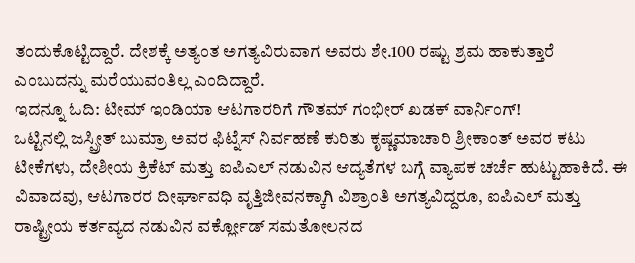ತಂದುಕೊಟ್ಟಿದ್ದಾರೆ. ದೇಶಕ್ಕೆ ಅತ್ಯಂತ ಅಗತ್ಯವಿರುವಾಗ ಅವರು ಶೇ.100 ರಷ್ಟು ಶ್ರಮ ಹಾಕುತ್ತಾರೆ ಎಂಬುದನ್ನು ಮರೆಯುವಂತಿಲ್ಲ ಎಂದಿದ್ದಾರೆ.
ಇದನ್ನೂ ಓದಿ: ಟೀಮ್ ಇಂಡಿಯಾ ಆಟಗಾರರಿಗೆ ಗೌತಮ್ ಗಂಭೀರ್ ಖಡಕ್ ವಾರ್ನಿಂಗ್!
ಒಟ್ಟಿನಲ್ಲಿ ಜಸ್ಪ್ರೀತ್ ಬುಮ್ರಾ ಅವರ ಫಿಟ್ನೆಸ್ ನಿರ್ವಹಣೆ ಕುರಿತು ಕೃಷ್ಣಮಾಚಾರಿ ಶ್ರೀಕಾಂತ್ ಅವರ ಕಟು ಟೀಕೆಗಳು, ದೇಶೀಯ ಕ್ರಿಕೆಟ್ ಮತ್ತು ಐಪಿಎಲ್ ನಡುವಿನ ಆದ್ಯತೆಗಳ ಬಗ್ಗೆ ವ್ಯಾಪಕ ಚರ್ಚೆ ಹುಟ್ಟುಹಾಕಿದೆ. ಈ ವಿವಾದವು, ಆಟಗಾರರ ದೀರ್ಘಾವಧಿ ವೃತ್ತಿಜೀವನಕ್ಕಾಗಿ ವಿಶ್ರಾಂತಿ ಅಗತ್ಯವಿದ್ದರೂ, ಐಪಿಎಲ್ ಮತ್ತು ರಾಷ್ಟ್ರೀಯ ಕರ್ತವ್ಯದ ನಡುವಿನ ವರ್ಕ್ಲೋಡ್ ಸಮತೋಲನದ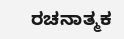ರಚನಾತ್ಮಕ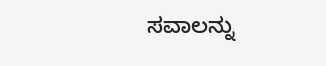ಸವಾಲನ್ನು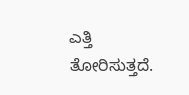ಎತ್ತಿ ತೋರಿಸುತ್ತದೆ.